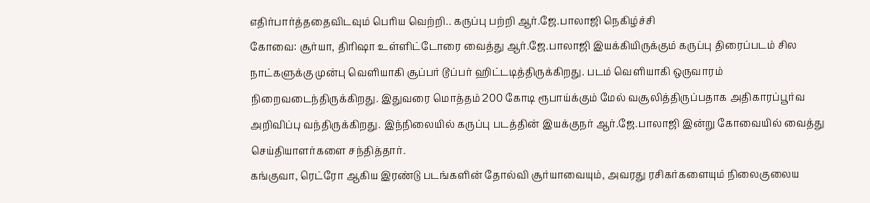எதிர்பார்த்ததைவிடவும் பெரிய வெற்றி.. கருப்பு பற்றி ஆர்.ஜே.பாலாஜி நெகிழ்ச்சி
கோவை: சூர்யா, திரிஷா உள்ளிட்டோரை வைத்து ஆர்.ஜே.பாலாஜி இயக்கியிருக்கும் கருப்பு திரைப்படம் சில நாட்களுக்கு முன்பு வெளியாகி சூப்பர் டூப்பர் ஹிட்டடித்திருக்கிறது. படம் வெளியாகி ஒருவாரம் நிறைவடைந்திருக்கிறது. இதுவரை மொத்தம் 200 கோடி ரூபாய்க்கும் மேல் வசூலித்திருப்பதாக அதிகாரப்பூர்வ அறிவிப்பு வந்திருக்கிறது. இந்நிலையில் கருப்பு படத்தின் இயக்குநர் ஆர்.ஜே.பாலாஜி இன்று கோவையில் வைத்து செய்தியாளர்களை சந்தித்தார்.
கங்குவா, ரெட்ரோ ஆகிய இரண்டு படங்களின் தோல்வி சூர்யாவையும், அவரது ரசிகர்களையும் நிலைகுலைய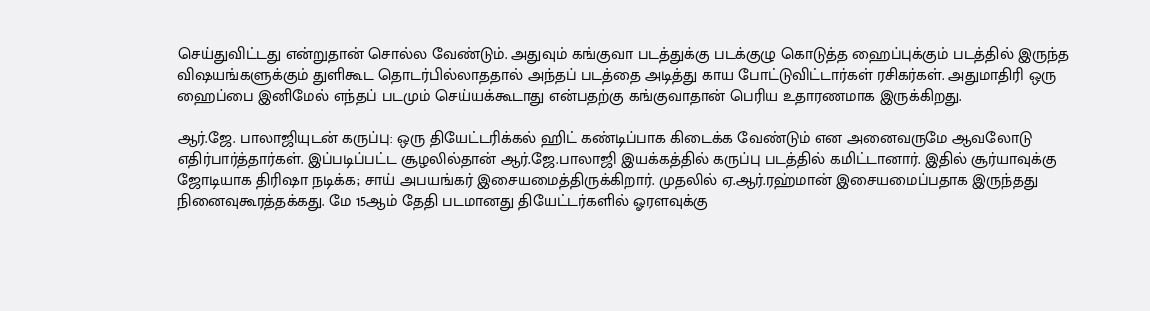செய்துவிட்டது என்றுதான் சொல்ல வேண்டும். அதுவும் கங்குவா படத்துக்கு படக்குழு கொடுத்த ஹைப்புக்கும் படத்தில் இருந்த விஷயங்களுக்கும் துளிகூட தொடர்பில்லாததால் அந்தப் படத்தை அடித்து காய போட்டுவிட்டார்கள் ரசிகர்கள். அதுமாதிரி ஒரு ஹைப்பை இனிமேல் எந்தப் படமும் செய்யக்கூடாது என்பதற்கு கங்குவாதான் பெரிய உதாரணமாக இருக்கிறது.

ஆர்.ஜே. பாலாஜியுடன் கருப்பு: ஒரு தியேட்டரிக்கல் ஹிட் கண்டிப்பாக கிடைக்க வேண்டும் என அனைவருமே ஆவலோடு எதிர்பார்த்தார்கள். இப்படிப்பட்ட சூழலில்தான் ஆர்.ஜே.பாலாஜி இயக்கத்தில் கருப்பு படத்தில் கமிட்டானார். இதில் சூர்யாவுக்கு ஜோடியாக திரிஷா நடிக்க; சாய் அபயங்கர் இசையமைத்திருக்கிறார். முதலில் ஏ.ஆர்.ரஹ்மான் இசையமைப்பதாக இருந்தது நினைவுகூரத்தக்கது. மே 15ஆம் தேதி படமானது தியேட்டர்களில் ஓரளவுக்கு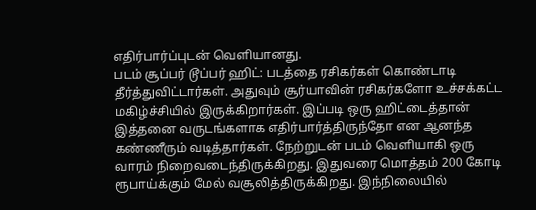எதிர்பார்ப்புடன் வெளியானது.
படம் சூப்பர் டூப்பர் ஹிட்: படத்தை ரசிகர்கள் கொண்டாடி தீர்த்துவிட்டார்கள். அதுவும் சூர்யாவின் ரசிகர்களோ உச்சக்கட்ட மகிழ்ச்சியில் இருக்கிறார்கள். இப்படி ஒரு ஹிட்டைத்தான் இத்தனை வருடங்களாக எதிர்பார்த்திருந்தோ என ஆனந்த கண்ணீரும் வடித்தார்கள். நேற்றுடன் படம் வெளியாகி ஒரு வாரம் நிறைவடைந்திருக்கிறது. இதுவரை மொத்தம் 200 கோடி ரூபாய்க்கும் மேல் வசூலித்திருக்கிறது. இந்நிலையில்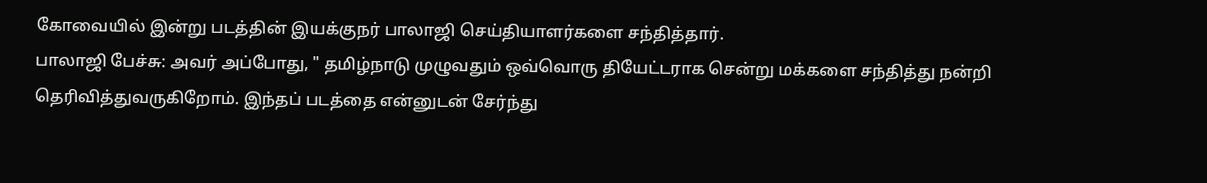கோவையில் இன்று படத்தின் இயக்குநர் பாலாஜி செய்தியாளர்களை சந்தித்தார்.
பாலாஜி பேச்சு: அவர் அப்போது, " தமிழ்நாடு முழுவதும் ஒவ்வொரு தியேட்டராக சென்று மக்களை சந்தித்து நன்றி தெரிவித்துவருகிறோம். இந்தப் படத்தை என்னுடன் சேர்ந்து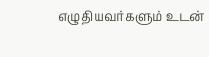எழுதியவர்களும் உடன்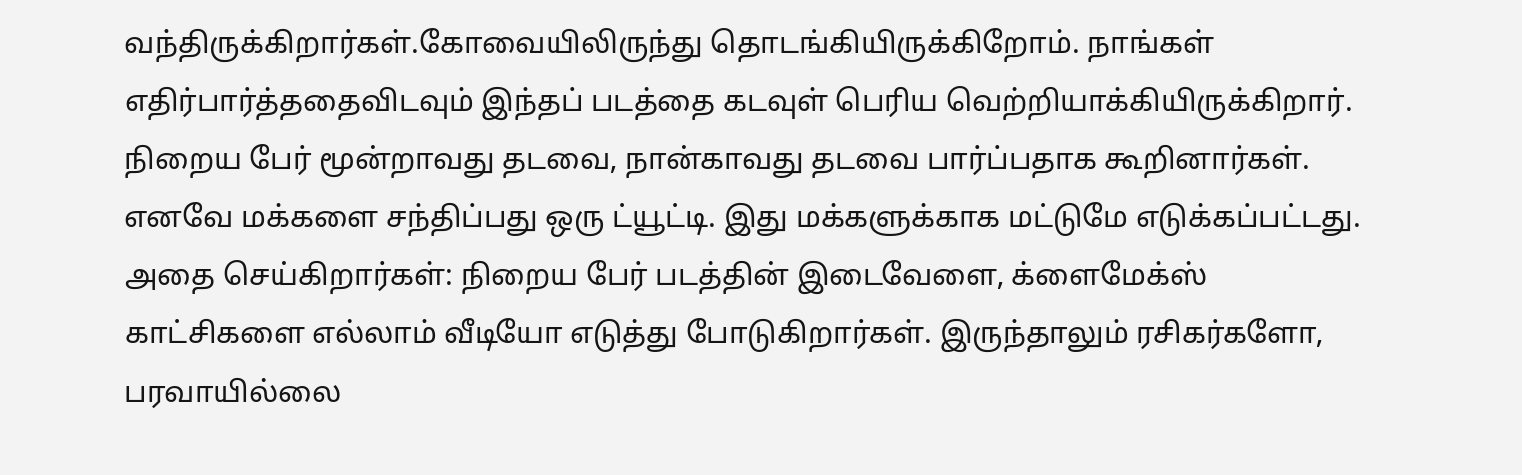வந்திருக்கிறார்கள்.கோவையிலிருந்து தொடங்கியிருக்கிறோம். நாங்கள் எதிர்பார்த்ததைவிடவும் இந்தப் படத்தை கடவுள் பெரிய வெற்றியாக்கியிருக்கிறார். நிறைய பேர் மூன்றாவது தடவை, நான்காவது தடவை பார்ப்பதாக கூறினார்கள். எனவே மக்களை சந்திப்பது ஒரு ட்யூட்டி. இது மக்களுக்காக மட்டுமே எடுக்கப்பட்டது.
அதை செய்கிறார்கள்: நிறைய பேர் படத்தின் இடைவேளை, க்ளைமேக்ஸ் காட்சிகளை எல்லாம் வீடியோ எடுத்து போடுகிறார்கள். இருந்தாலும் ரசிகர்களோ, பரவாயில்லை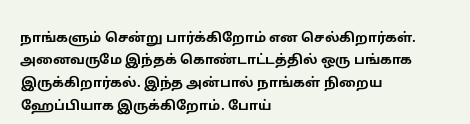நாங்களும் சென்று பார்க்கிறோம் என செல்கிறார்கள். அனைவருமே இந்தக் கொண்டாட்டத்தில் ஒரு பங்காக இருக்கிறார்கல். இந்த அன்பால் நாங்கள் நிறைய ஹேப்பியாக இருக்கிறோம். போய்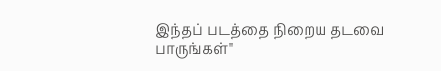இந்தப் படத்தை நிறைய தடவை பாருங்கள்"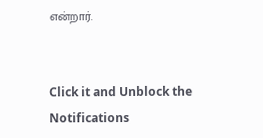என்றார்.


Click it and Unblock the Notifications